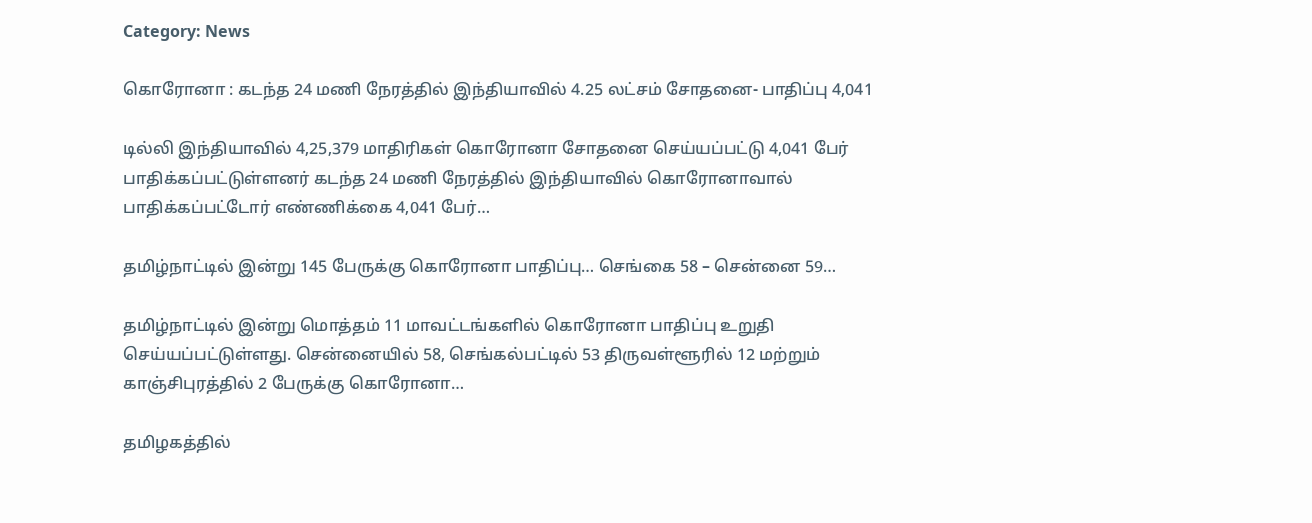Category: News

கொரோனா : கடந்த 24 மணி நேரத்தில் இந்தியாவில் 4.25 லட்சம் சோதனை- பாதிப்பு 4,041

டில்லி இந்தியாவில் 4,25,379 மாதிரிகள் கொரோனா சோதனை செய்யப்பட்டு 4,041 பேர் பாதிக்கப்பட்டுள்ளனர் கடந்த 24 மணி நேரத்தில் இந்தியாவில் கொரோனாவால் பாதிக்கப்பட்டோர் எண்ணிக்கை 4,041 பேர்…

தமிழ்நாட்டில் இன்று 145 பேருக்கு கொரோனா பாதிப்பு… செங்கை 58 – சென்னை 59…

தமிழ்நாட்டில் இன்று மொத்தம் 11 மாவட்டங்களில் கொரோனா பாதிப்பு உறுதி செய்யப்பட்டுள்ளது. சென்னையில் 58, செங்கல்பட்டில் 53 திருவள்ளூரில் 12 மற்றும் காஞ்சிபுரத்தில் 2 பேருக்கு கொரோனா…

தமிழகத்தில்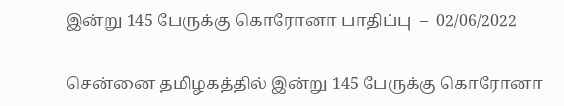இன்று 145 பேருக்கு கொரோனா பாதிப்பு  –  02/06/2022

சென்னை தமிழகத்தில் இன்று 145 பேருக்கு கொரோனா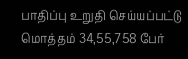பாதிப்பு உறுதி செய்யப்பட்டு மொத்தம் 34,55,758 பேர்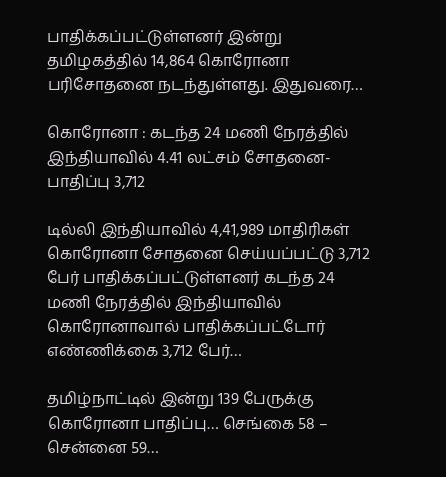பாதிக்கப்பட்டுள்ளனர் இன்று தமிழகத்தில் 14,864 கொரோனா பரிசோதனை நடந்துள்ளது. இதுவரை…

கொரோனா : கடந்த 24 மணி நேரத்தில் இந்தியாவில் 4.41 லட்சம் சோதனை- பாதிப்பு 3,712

டில்லி இந்தியாவில் 4,41,989 மாதிரிகள் கொரோனா சோதனை செய்யப்பட்டு 3,712 பேர் பாதிக்கப்பட்டுள்ளனர் கடந்த 24 மணி நேரத்தில் இந்தியாவில் கொரோனாவால் பாதிக்கப்பட்டோர் எண்ணிக்கை 3,712 பேர்…

தமிழ்நாட்டில் இன்று 139 பேருக்கு கொரோனா பாதிப்பு… செங்கை 58 – சென்னை 59…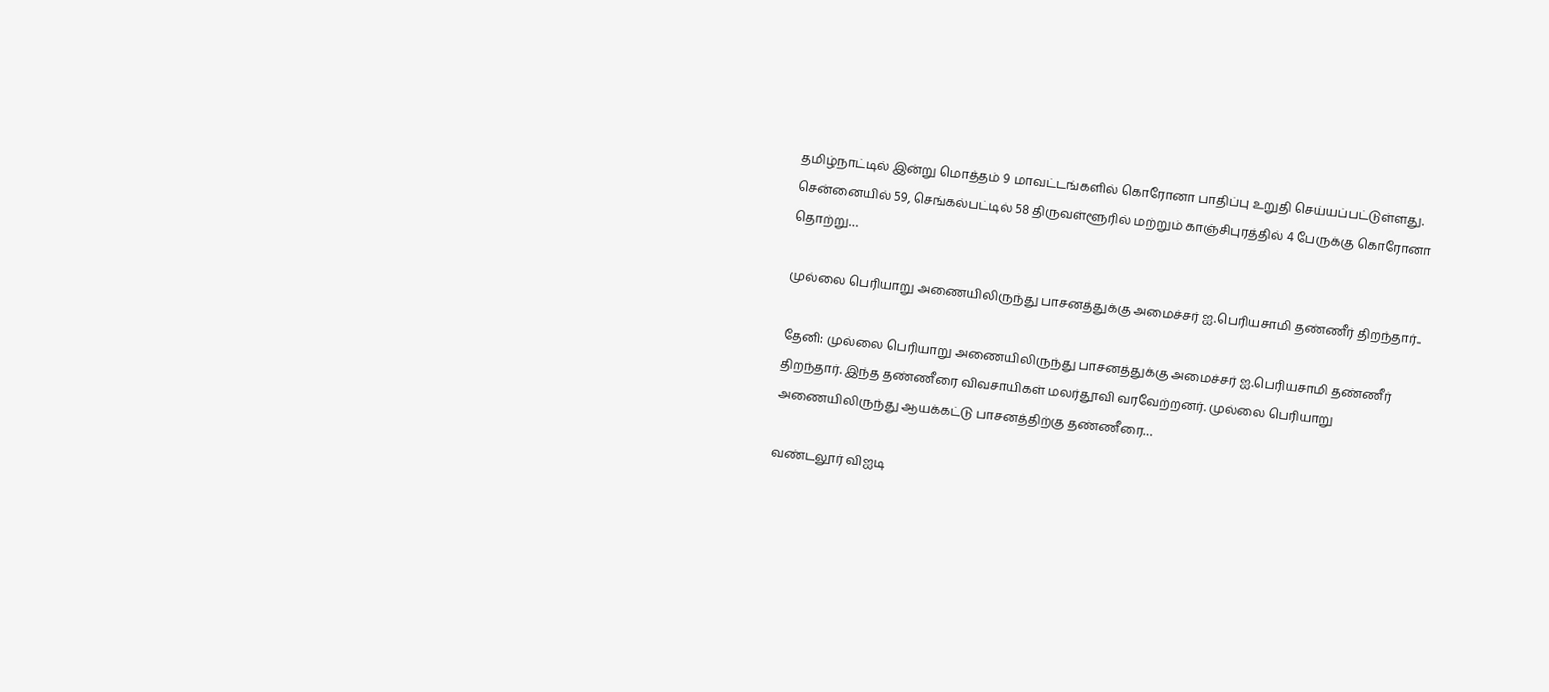தமிழ்நாட்டில் இன்று மொத்தம் 9 மாவட்டங்களில் கொரோனா பாதிப்பு உறுதி செய்யப்பட்டுள்ளது. சென்னையில் 59, செங்கல்பட்டில் 58 திருவள்ளூரில் மற்றும் காஞ்சிபுரத்தில் 4 பேருக்கு கொரோனா தொற்று…

முல்லை பெரியாறு அணையிலிருந்து பாசனத்துக்கு அமைச்சர் ஐ.பெரியசாமி தண்ணீர் திறந்தார்..

தேனி: முல்லை பெரியாறு அணையிலிருந்து பாசனத்துக்கு அமைச்சர் ஐ.பெரியசாமி தண்ணீர் திறந்தார். இந்த தண்ணீரை விவசாயிகள் மலர்தூவி வரவேற்றனர். முல்லை பெரியாறு அணையிலிருந்து ஆயக்கட்டு பாசனத்திற்கு தண்ணீரை…

வண்டலூர் விஐடி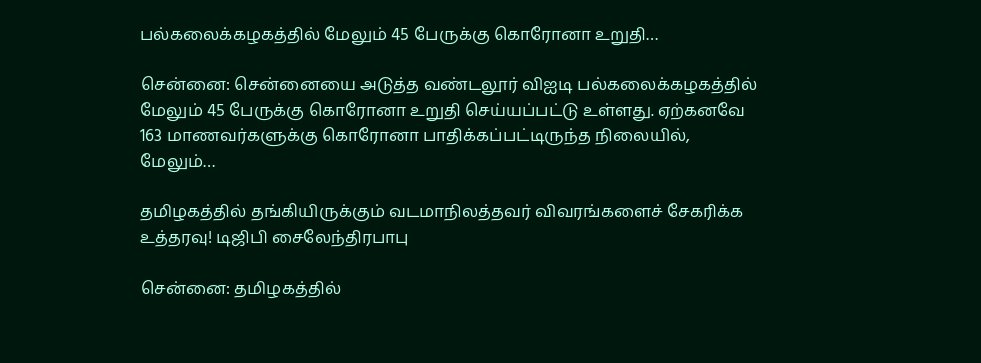பல்கலைக்கழகத்தில் மேலும் 45 பேருக்கு கொரோனா உறுதி…

சென்னை: சென்னையை அடுத்த வண்டலூர் விஐடி பல்கலைக்கழகத்தில் மேலும் 45 பேருக்கு கொரோனா உறுதி செய்யப்பட்டு உள்ளது. ஏற்கனவே 163 மாணவர்களுக்கு கொரோனா பாதிக்கப்பட்டிருந்த நிலையில், மேலும்…

தமிழகத்தில் தங்கியிருக்கும் வடமாநிலத்தவர் விவரங்களைச் சேகரிக்க உத்தரவு! டிஜிபி சைலேந்திரபாபு

சென்னை: தமிழகத்தில்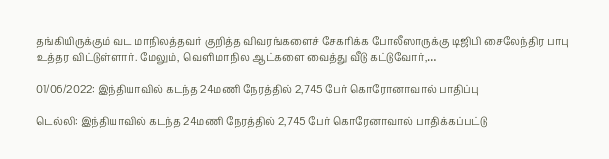தங்கியிருக்கும் வட மாநிலத்தவர் குறித்த விவரங்களைச் சேகரிக்க போலீஸாருக்கு டிஜிபி சைலேந்திர பாபு உத்தர விட்டுள்ளார். மேலும், வெளிமாநில ஆட்களை வைத்து வீடு கட்டுவோர்,…

01/06/2022: இந்தியாவில் கடந்த 24மணி நேரத்தில் 2,745 பேர் கொரோனாவால் பாதிப்பு

டெல்லி: இந்தியாவில் கடந்த 24மணி நேரத்தில் 2,745 பேர் கொரேனாவால் பாதிக்கப்பட்டு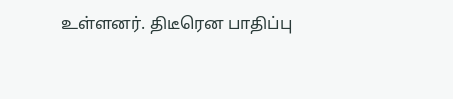உள்ளனர். திடீரென பாதிப்பு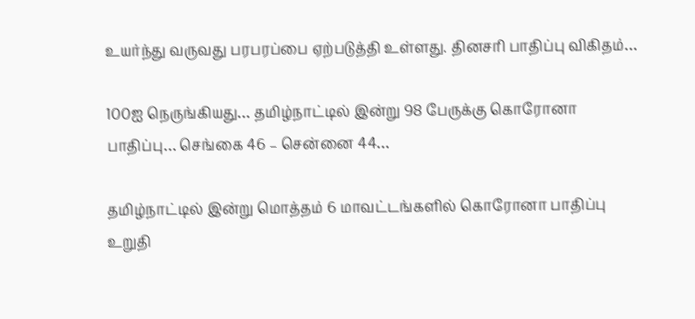உயர்ந்து வருவது பரபரப்பை ஏற்படுத்தி உள்ளது. தினசரி பாதிப்பு விகிதம்…

100ஐ நெருங்கியது… தமிழ்நாட்டில் இன்று 98 பேருக்கு கொரோனா பாதிப்பு… செங்கை 46 – சென்னை 44…

தமிழ்நாட்டில் இன்று மொத்தம் 6 மாவட்டங்களில் கொரோனா பாதிப்பு உறுதி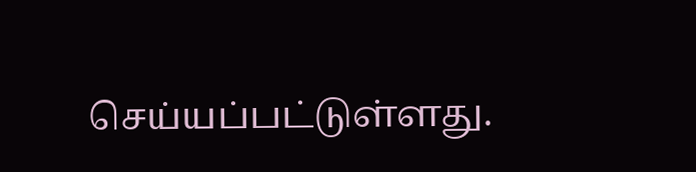செய்யப்பட்டுள்ளது.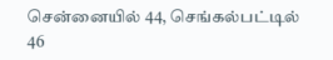சென்னையில் 44, செங்கல்பட்டில் 46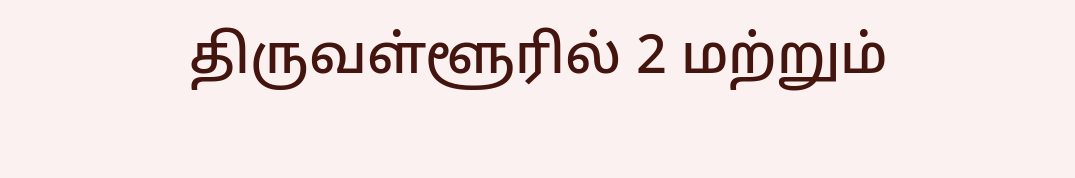திருவள்ளூரில் 2 மற்றும்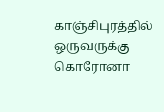காஞ்சிபுரத்தில் ஒருவருக்கு கொரோனா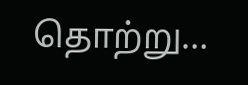தொற்று…